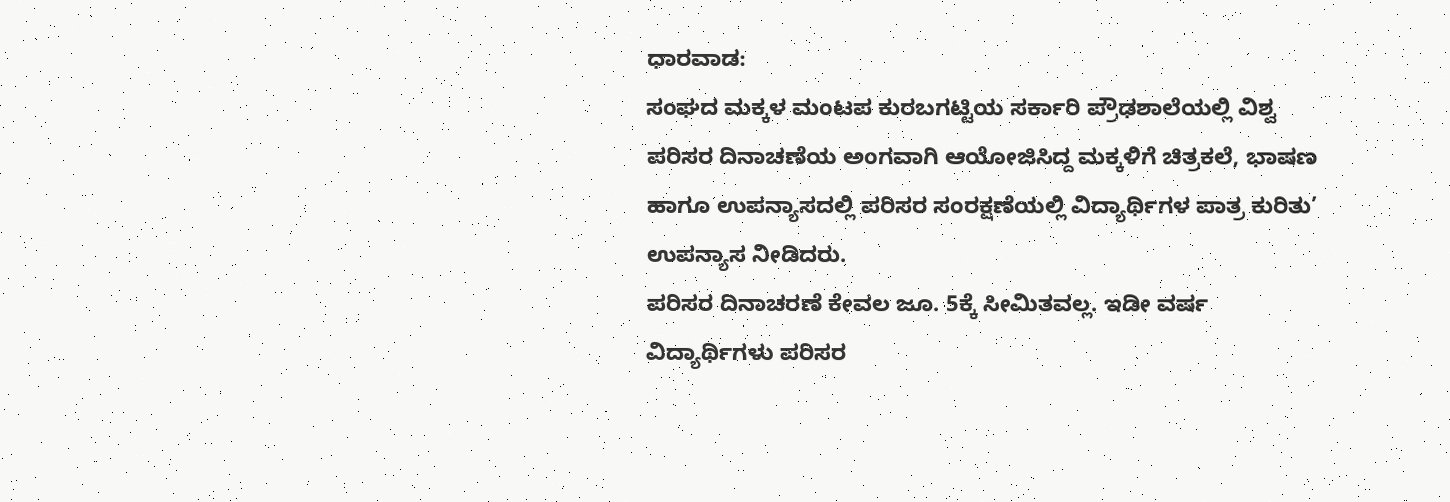ಧಾರವಾಡ:
ಸಂಘದ ಮಕ್ಕಳ ಮಂಟಪ ಕುರಬಗಟ್ಟಿಯ ಸರ್ಕಾರಿ ಪ್ರೌಢಶಾಲೆಯಲ್ಲಿ ವಿಶ್ವ ಪರಿಸರ ದಿನಾಚಣೆಯ ಅಂಗವಾಗಿ ಆಯೋಜಿಸಿದ್ದ ಮಕ್ಕಳಿಗೆ ಚಿತ್ರಕಲೆ, ಭಾಷಣ ಹಾಗೂ ಉಪನ್ಯಾಸದಲ್ಲಿ ಪರಿಸರ ಸಂರಕ್ಷಣೆಯಲ್ಲಿ ವಿದ್ಯಾರ್ಥಿಗಳ ಪಾತ್ರ ಕುರಿತು’ ಉಪನ್ಯಾಸ ನೀಡಿದರು.
ಪರಿಸರ ದಿನಾಚರಣೆ ಕೇವಲ ಜೂ. 5ಕ್ಕೆ ಸೀಮಿತವಲ್ಲ. ಇಡೀ ವರ್ಷ ವಿದ್ಯಾರ್ಥಿಗಳು ಪರಿಸರ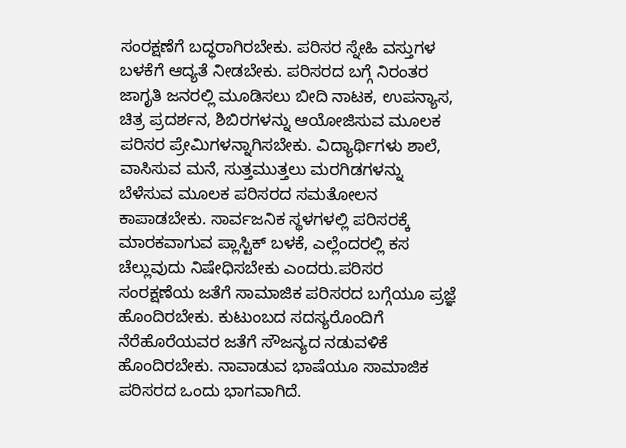ಸಂರಕ್ಷಣೆಗೆ ಬದ್ಧರಾಗಿರಬೇಕು. ಪರಿಸರ ಸ್ನೇಹಿ ವಸ್ತುಗಳ ಬಳಕೆಗೆ ಆದ್ಯತೆ ನೀಡಬೇಕು. ಪರಿಸರದ ಬಗ್ಗೆ ನಿರಂತರ ಜಾಗೃತಿ ಜನರಲ್ಲಿ ಮೂಡಿಸಲು ಬೀದಿ ನಾಟಕ, ಉಪನ್ಯಾಸ, ಚಿತ್ರ ಪ್ರದರ್ಶನ, ಶಿಬಿರಗಳನ್ನು ಆಯೋಜಿಸುವ ಮೂಲಕ ಪರಿಸರ ಪ್ರೇಮಿಗಳನ್ನಾಗಿಸಬೇಕು. ವಿದ್ಯಾರ್ಥಿಗಳು ಶಾಲೆ, ವಾಸಿಸುವ ಮನೆ, ಸುತ್ತಮುತ್ತಲು ಮರಗಿಡಗಳನ್ನು ಬೆಳೆಸುವ ಮೂಲಕ ಪರಿಸರದ ಸಮತೋಲನ ಕಾಪಾಡಬೇಕು. ಸಾರ್ವಜನಿಕ ಸ್ಥಳಗಳಲ್ಲಿ ಪರಿಸರಕ್ಕೆ ಮಾರಕವಾಗುವ ಪ್ಲಾಸ್ಟಿಕ್ ಬಳಕೆ, ಎಲ್ಲೆಂದರಲ್ಲಿ ಕಸ ಚೆಲ್ಲುವುದು ನಿಷೇಧಿಸಬೇಕು ಎಂದರು.ಪರಿಸರ ಸಂರಕ್ಷಣೆಯ ಜತೆಗೆ ಸಾಮಾಜಿಕ ಪರಿಸರದ ಬಗ್ಗೆಯೂ ಪ್ರಜ್ಞೆ ಹೊಂದಿರಬೇಕು. ಕುಟುಂಬದ ಸದಸ್ಯರೊಂದಿಗೆ ನೆರೆಹೊರೆಯವರ ಜತೆಗೆ ಸೌಜನ್ಯದ ನಡುವಳಿಕೆ ಹೊಂದಿರಬೇಕು. ನಾವಾಡುವ ಭಾಷೆಯೂ ಸಾಮಾಜಿಕ ಪರಿಸರದ ಒಂದು ಭಾಗವಾಗಿದೆ.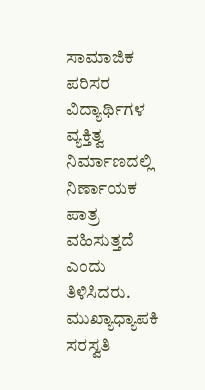ಸಾಮಾಜಿಕ ಪರಿಸರ ವಿದ್ಯಾರ್ಥಿಗಳ ವ್ಯಕ್ತಿತ್ವ ನಿರ್ಮಾಣದಲ್ಲಿ ನಿರ್ಣಾಯಕ ಪಾತ್ರ ವಹಿಸುತ್ತದೆ ಎಂದು ತಿಳಿಸಿದರು.
ಮುಖ್ಯಾಧ್ಯಾಪಕಿ ಸರಸ್ವತಿ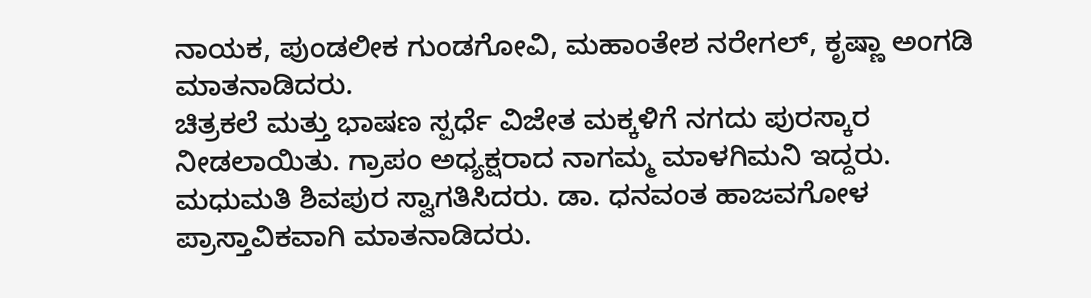ನಾಯಕ, ಪುಂಡಲೀಕ ಗುಂಡಗೋವಿ, ಮಹಾಂತೇಶ ನರೇಗಲ್, ಕೃಷ್ಣಾ ಅಂಗಡಿ ಮಾತನಾಡಿದರು.
ಚಿತ್ರಕಲೆ ಮತ್ತು ಭಾಷಣ ಸ್ಪರ್ಧೆ ವಿಜೇತ ಮಕ್ಕಳಿಗೆ ನಗದು ಪುರಸ್ಕಾರ ನೀಡಲಾಯಿತು. ಗ್ರಾಪಂ ಅಧ್ಯಕ್ಷರಾದ ನಾಗಮ್ಮ ಮಾಳಗಿಮನಿ ಇದ್ದರು. ಮಧುಮತಿ ಶಿವಪುರ ಸ್ವಾಗತಿಸಿದರು. ಡಾ. ಧನವಂತ ಹಾಜವಗೋಳ ಪ್ರಾಸ್ತಾವಿಕವಾಗಿ ಮಾತನಾಡಿದರು.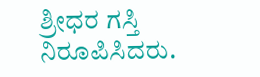ಶ್ರೀಧರ ಗಸ್ತಿ ನಿರೂಪಿಸಿದರು.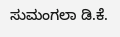ಸುಮಂಗಲಾ ಡಿ.ಕೆ.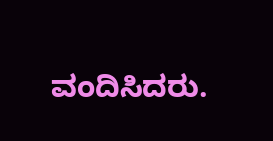ವಂದಿಸಿದರು.